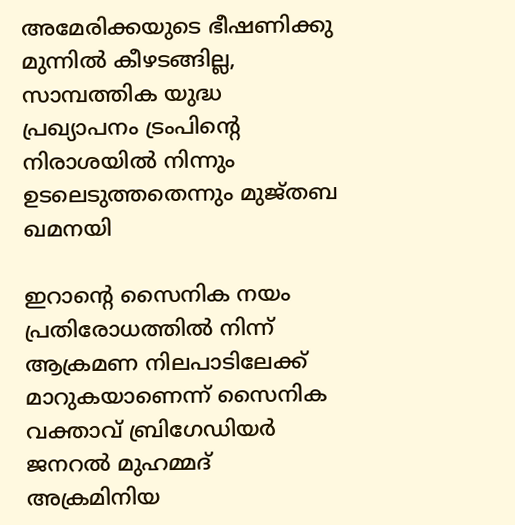അമേരിക്കയുടെ ഭീഷണിക്കു മുന്നില്‍ കീഴടങ്ങില്ല, സാമ്പത്തിക യുദ്ധ പ്രഖ്യാപനം ട്രംപിന്റെ നിരാശയില്‍ നിന്നും ഉടലെടുത്തതെന്നും മുജ്തബ ഖമനയി

ഇറാന്റെ സൈനിക നയം പ്രതിരോധത്തില്‍ നിന്ന് ആക്രമണ നിലപാടിലേക്ക് മാറുകയാണെന്ന് സൈനിക വക്താവ് ബ്രിഗേഡിയര്‍ ജനറല്‍ മുഹമ്മദ് അക്രമിനിയ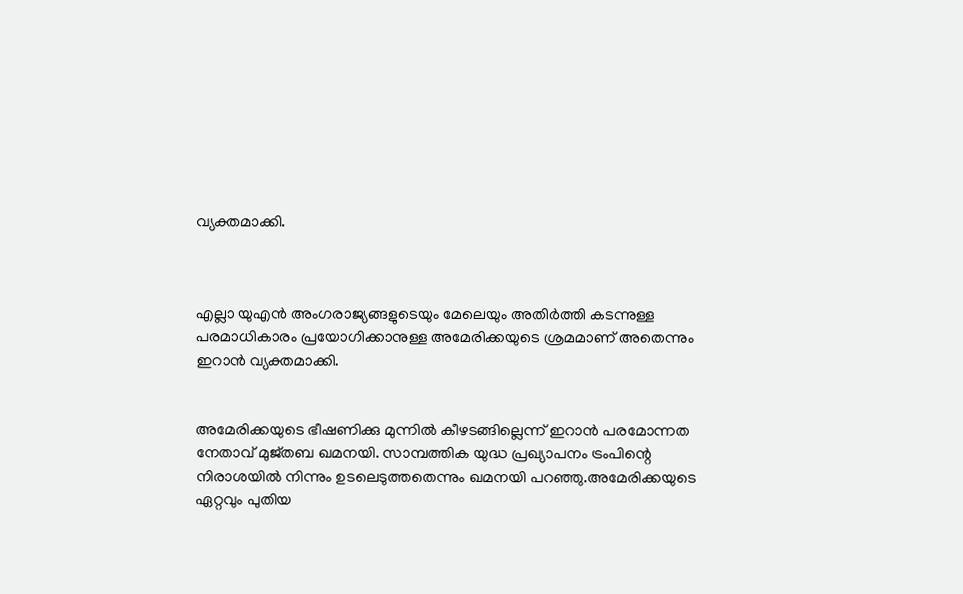വ്യക്തമാക്കി.



എല്ലാ യുഎന്‍ അംഗരാജ്യങ്ങളുടെയും മേലെയും അതിര്‍ത്തി കടന്നുള്ള പരമാധികാരം പ്രയോഗിക്കാനുള്ള അമേരിക്കയുടെ ശ്രമമാണ് അതെന്നും ഇറാന്‍ വ്യക്തമാക്കി.


അമേരിക്കയുടെ ഭീഷണിക്കു മുന്നില്‍ കീഴടങ്ങില്ലെന്ന് ഇറാന്‍ പരമോന്നത നേതാവ് മുജ്തബ ഖമനയി. സാമ്പത്തിക യുദ്ധ പ്രഖ്യാപനം ട്രംപിന്റെ നിരാശയില്‍ നിന്നും ഉടലെടുത്തതെന്നും ഖമനയി പറഞ്ഞു.അമേരിക്കയുടെ ഏറ്റവും പുതിയ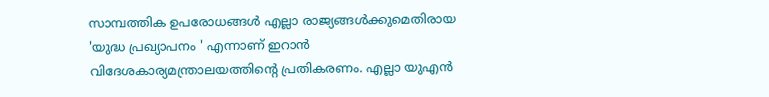സാമ്പത്തിക ഉപരോധങ്ങള്‍ എല്ലാ രാജ്യങ്ങള്‍ക്കുമെതിരായ 'യുദ്ധ പ്രഖ്യാപനം ' എന്നാണ് ഇറാന്‍ വിദേശകാര്യമന്ത്രാലയത്തിന്റെ പ്രതികരണം. എല്ലാ യുഎന്‍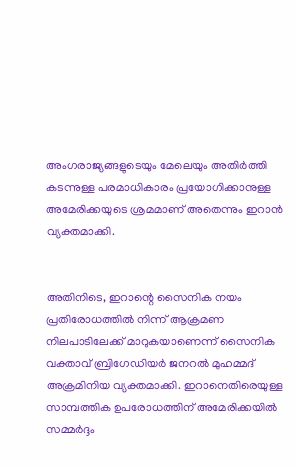അംഗരാജ്യങ്ങളുടെയും മേലെയും അതിര്‍ത്തി കടന്നുള്ള പരമാധികാരം പ്രയോഗിക്കാനുള്ള അമേരിക്കയുടെ ശ്രമമാണ് അതെന്നും ഇറാന്‍ വ്യക്തമാക്കി.


അതിനിടെ, ഇറാന്റെ സൈനിക നയം പ്രതിരോധത്തില്‍ നിന്ന് ആക്രമണ നിലപാടിലേക്ക് മാറുകയാണെന്ന് സൈനിക വക്താവ് ബ്രിഗേഡിയര്‍ ജനറല്‍ മുഹമ്മദ് അക്രമിനിയ വ്യക്തമാക്കി. ഇറാനെതിരെയുള്ള സാമ്പത്തിക ഉപരോധത്തിന് അമേരിക്കയില്‍ സമ്മര്‍ദ്ദം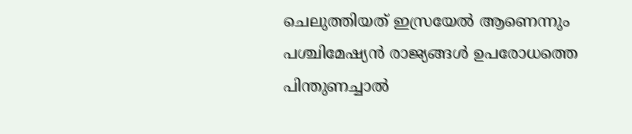ചെലുത്തിയത് ഇസ്രയേല്‍ ആണെന്നും പശ്ചിമേഷ്യന്‍ രാജ്യങ്ങള്‍ ഉപരോധത്തെ പിന്തുണച്ചാല്‍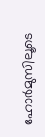ഹോര്‍മുസിലൂടെ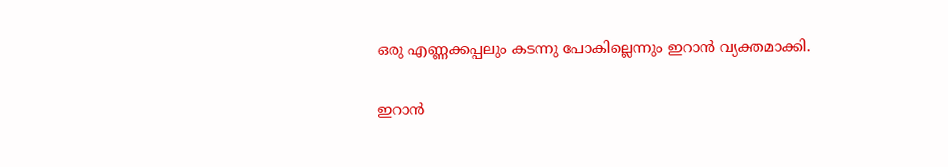ഒരു എണ്ണക്കപ്പലും കടന്നു പോകില്ലെന്നും ഇറാന്‍ വ്യക്തമാക്കി.


ഇറാന്‍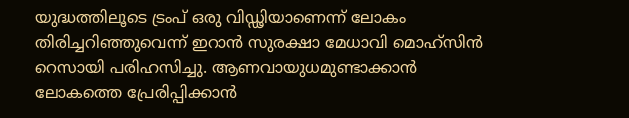യുദ്ധത്തിലൂടെ ട്രംപ് ഒരു വിഡ്ഢിയാണെന്ന് ലോകം തിരിച്ചറിഞ്ഞുവെന്ന് ഇറാന്‍ സുരക്ഷാ മേധാവി മൊഹ്‌സിന്‍ റെസായി പരിഹസിച്ചു. ആണവായുധമുണ്ടാക്കാന്‍ ലോകത്തെ പ്രേരിപ്പിക്കാന്‍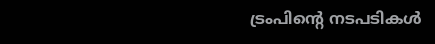ട്രംപിന്റെ നടപടികള്‍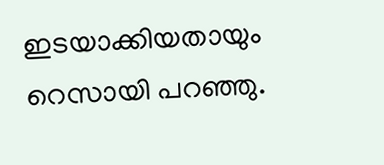ഇടയാക്കിയതായും റെസായി പറഞ്ഞു.